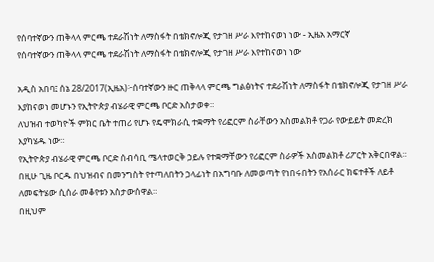የሰባተኛውን ጠቅላላ ምርጫ ተደራሽነት ለማስፋት በቴክኖሎጂ የታገዘ ሥራ እየተከናወነ ነው - ኢዜአ አማርኛ
የሰባተኛውን ጠቅላላ ምርጫ ተደራሽነት ለማስፋት በቴክኖሎጂ የታገዘ ሥራ እየተከናወነ ነው

አዲስ አበባ፤ ሰኔ 28/2017(ኢዜአ)፦ሰባተኛውን ዙር ጠቅላላ ምርጫ ግልፅነትና ተደራሽነት ለማስፋት በቴክኖሎጂ የታገዘ ሥራ እያከናወነ መሆኑን የኢትዮጵያ ብሄራዊ ምርጫ ቦርድ አስታወቀ።
ለህዝብ ተወካዮች ምክር ቤት ተጠሪ የሆኑ የዴሞክራሲ ተቋማት የሪፎርም ስራቸውን አስመልክቶ የጋራ የውይይት መድረክ እያካሄዱ ነው።
የኢትዮጵያ ብሄራዊ ምርጫ ቦርድ ሰብሳቢ ሜላተወርቅ ኃይሉ የተቋማቸውን የሪፎርም ስራዎች አስመልክቶ ሪፖርት አቅርበዋል።
በዚሁ ጊዜ ቦርዱ በህዝብና በመንግስት የተጣለበትን ኃላፊነት በአግባቡ ለመወጣት የነበሩበትን የአሰራር ክፍተቶች ለይቶ ለመፍትሄው ሲሰራ መቆየቱን አስታውሰዋል።
በዚህም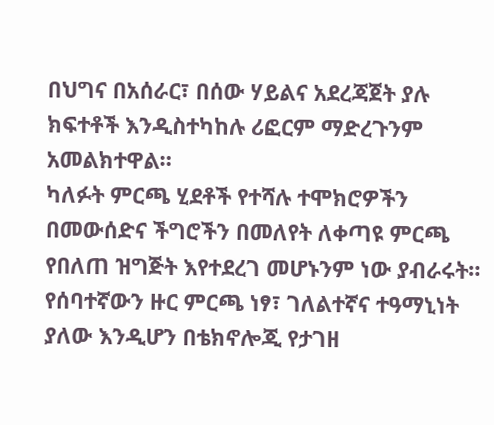በህግና በአሰራር፣ በሰው ሃይልና አደረጃጀት ያሉ ክፍተቶች እንዲስተካከሉ ሪፎርም ማድረጉንም አመልክተዋል።
ካለፉት ምርጫ ሂደቶች የተሻሉ ተሞክሮዎችን በመውሰድና ችግሮችን በመለየት ለቀጣዩ ምርጫ የበለጠ ዝግጅት እየተደረገ መሆኑንም ነው ያብራሩት።
የሰባተኛውን ዙር ምርጫ ነፃ፣ ገለልተኛና ተዓማኒነት ያለው እንዲሆን በቴክኖሎጂ የታገዘ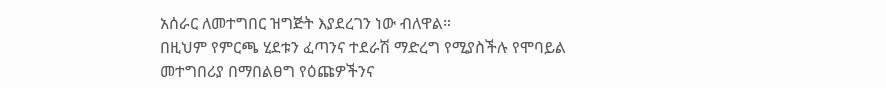አሰራር ለመተግበር ዝግጅት እያደረገን ነው ብለዋል።
በዚህም የምርጫ ሂደቱን ፈጣንና ተደራሽ ማድረግ የሚያስችሉ የሞባይል መተግበሪያ በማበልፀግ የዕጩዎችንና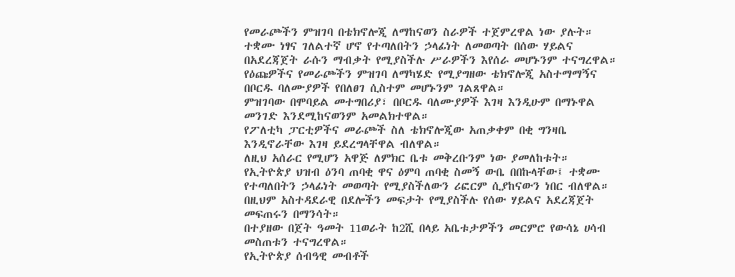የመራጮችን ምዝገባ በቴክኖሎጂ ለማከናወን ስራዎች ተጀምረዋል ነው ያሉት።
ተቋሙ ነፃና ገለልተኛ ሆኖ የተጣለበትን ኃላፊነት ለመወጣት በሰው ሃይልና በአደረጃጀት ራሱን ማብቃት የሚያስችሉ ሥራዎችን እየሰራ መሆኑንም ተናግረዋል።
የዕጩዎችና የመራጮችን ምዝገባ ለማካሄድ የሚያግዘው ቴክኖሎጂ አስተማማኝና በቦርዱ ባለሙያዎች የበለፀገ ሲስተም መሆኑንም ገልጸዋል።
ምዝገባው በሞባይል መተግበሪያ፣ በቦርዱ ባለሙያዎች እገዛ እንዲሁም በማኑዋል መንገድ እንደሚከናወንም አመልክተዋል።
የፖለቲካ ፓርቲዎችና መራጮች ስለ ቴክኖሎጂው አጠቃቀም በቂ ግንዛቤ እንዲኖራቸው እገዛ ይደረግላቸዋል ብለዋል።
ለዚህ አሰራር የሚሆን አዋጅ ለምክር ቤቱ መቅረቡንም ነው ያመለከቱት።
የኢትዮጵያ ህዝብ ዕንባ ጠባቂ ዋና ዕምባ ጠባቂ ስመኝ ውቤ በበኩላቸው፤ ተቋሙ የተጣለበትን ኃላፊነት መወጣት የሚያስችለውን ሪፎርም ሲያከናውን ነበር ብለዋል።
በዚህም አስተዳደራዊ በደሎችን መፍታት የሚያስችሉ የሰው ሃይልና አደረጃጀት መፍጠሩን በማንሳት።
በተያዘው በጀት ዓመት 11ወራት ከ2ሺ በላይ አቤቱታዎችን መርምሮ የውሳኔ ሀሳብ መስጠቱን ተናግረዋል።
የኢትዮጵያ ሰብዓዊ መብቶች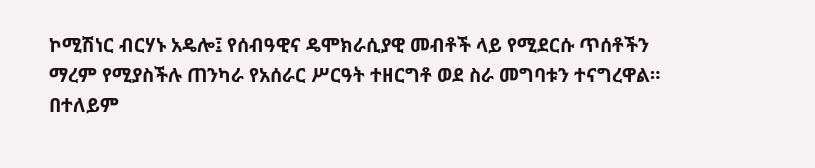ኮሚሽነር ብርሃኑ አዴሎ፤ የሰብዓዊና ዴሞክራሲያዊ መብቶች ላይ የሚደርሱ ጥሰቶችን ማረም የሚያስችሉ ጠንካራ የአሰራር ሥርዓት ተዘርግቶ ወደ ስራ መግባቱን ተናግረዋል።
በተለይም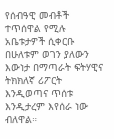የሰብዓዊ መብቶች ተጥሰዋል የሚሉ አቤቱታዎች ሲቀርቡ በሁለቱም ወገን ያለውን እውነታ በማጣራት ፍትሃዊና ትክክለኛ ሪፖርት እንዲወጣና ጥሰቱ እንዲታረም እየሰራ ነው ብለዋል።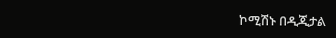ኮሚሽኑ በዲጂታል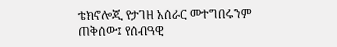ቴክኖሎጂ የታገዘ አሰራር መተግበሩንም ጠቅሰው፤ የሰብዓዊ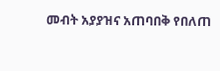መብት አያያዝና አጠባበቅ የበለጠ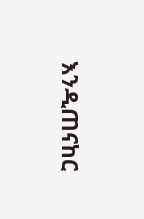እንዲጠናከር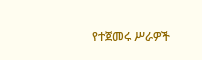የተጀመሩ ሥራዎች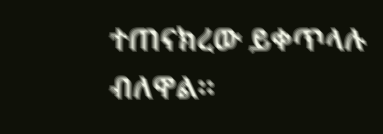ተጠናክረው ይቀጥላሉ ብለዋል።